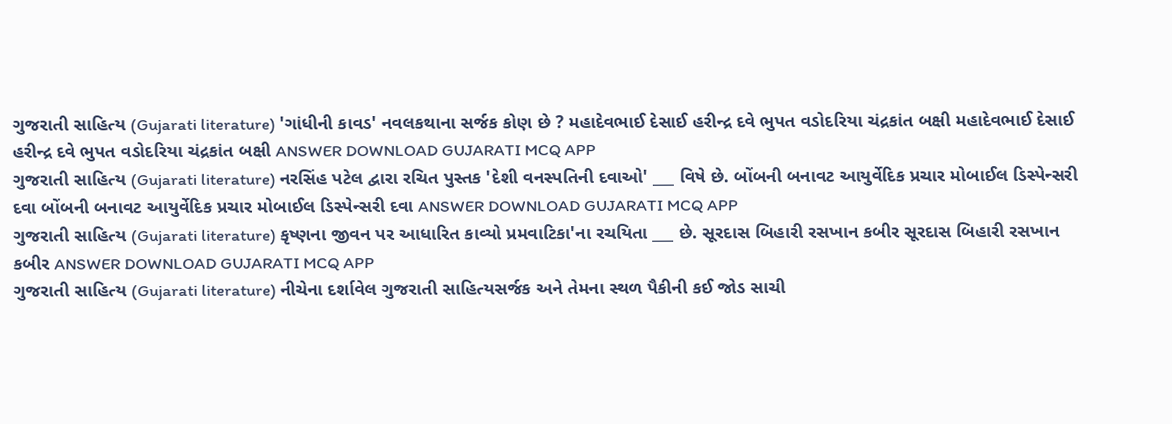ગુજરાતી સાહિત્ય (Gujarati literature) 'ગાંધીની કાવડ' નવલકથાના સર્જક કોણ છે ? મહાદેવભાઈ દેસાઈ હરીન્દ્ર દવે ભુપત વડોદરિયા ચંદ્રકાંત બક્ષી મહાદેવભાઈ દેસાઈ હરીન્દ્ર દવે ભુપત વડોદરિયા ચંદ્રકાંત બક્ષી ANSWER DOWNLOAD GUJARATI MCQ APP
ગુજરાતી સાહિત્ય (Gujarati literature) નરસિંહ પટેલ દ્વારા રચિત પુસ્તક 'દેશી વનસ્પતિની દવાઓ' ___ વિષે છે. બોંબની બનાવટ આયુર્વેદિક પ્રચાર મોબાઈલ ડિસ્પેન્સરી દવા બોંબની બનાવટ આયુર્વેદિક પ્રચાર મોબાઈલ ડિસ્પેન્સરી દવા ANSWER DOWNLOAD GUJARATI MCQ APP
ગુજરાતી સાહિત્ય (Gujarati literature) કૃષ્ણના જીવન પર આધારિત કાવ્યો પ્રમવાટિકા'ના રચયિતા ___ છે. સૂરદાસ બિહારી રસખાન કબીર સૂરદાસ બિહારી રસખાન કબીર ANSWER DOWNLOAD GUJARATI MCQ APP
ગુજરાતી સાહિત્ય (Gujarati literature) નીચેના દર્શાવેલ ગુજરાતી સાહિત્યસર્જક અને તેમના સ્થળ પૈકીની કઈ જોડ સાચી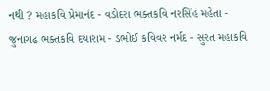નથી ? મહાકવિ પ્રેમાનંદ - વડોદરા ભક્તકવિ નરસિંહ મહેતા - જુનાગઢ ભક્તકવિ દયારામ - ડભોઈ કવિવર નર્મદ - સુરત મહાકવિ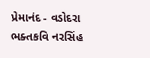પ્રેમાનંદ - વડોદરા ભક્તકવિ નરસિંહ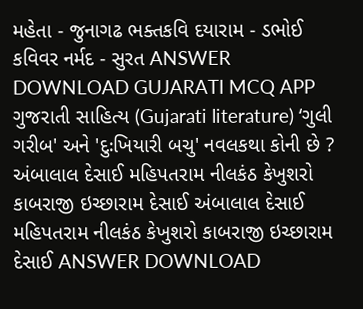મહેતા - જુનાગઢ ભક્તકવિ દયારામ - ડભોઈ કવિવર નર્મદ - સુરત ANSWER DOWNLOAD GUJARATI MCQ APP
ગુજરાતી સાહિત્ય (Gujarati literature) ‘ગુલી ગરીબ' અને 'દુઃખિયારી બચુ' નવલકથા કોની છે ? અંબાલાલ દેસાઈ મહિપતરામ નીલકંઠ કેખુશરો કાબરાજી ઇચ્છારામ દેસાઈ અંબાલાલ દેસાઈ મહિપતરામ નીલકંઠ કેખુશરો કાબરાજી ઇચ્છારામ દેસાઈ ANSWER DOWNLOAD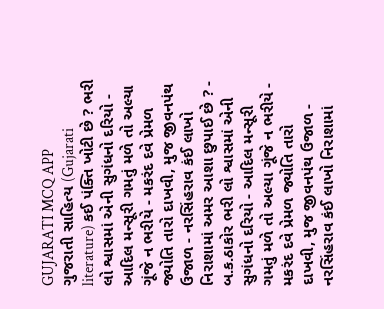GUJARATI MCQ APP
ગુજરાતી સાહિત્ય (Gujarati literature) કઈ પંક્તિ ખોટી છે ? ભરી લો શ્વાસમાં એની સુગંધનો દરિયો - આદિલ મન્સૂરી ગમતું મળે તો અલ્યા ગૂંજે ન ભરીયે - મકરંદ દવે પ્રેમળ જ્યોતિ તારો દાખવી, મુજ જીવનપંથ ઉજાળ - નરસિંહરાવ કંઈ લાખો નિરાશામાં અમર આશા છુપાઈ છે ? - બ.ક.ઠાકોર ભરી લો શ્વાસમાં એની સુગંધનો દરિયો - આદિલ મન્સૂરી ગમતું મળે તો અલ્યા ગૂંજે ન ભરીયે - મકરંદ દવે પ્રેમળ જ્યોતિ તારો દાખવી, મુજ જીવનપંથ ઉજાળ - નરસિંહરાવ કંઈ લાખો નિરાશામાં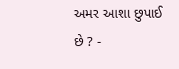અમર આશા છુપાઈ છે ? -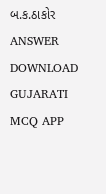બ.ક.ઠાકોર ANSWER DOWNLOAD GUJARATI MCQ APP